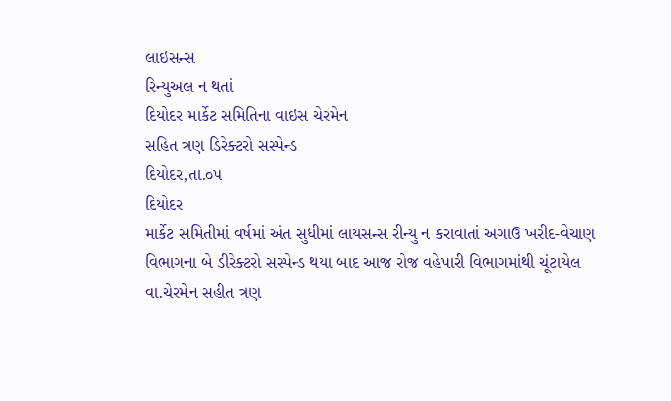લાઇસન્સ
રિન્યુઅલ ન થતાં
દિયોદર માર્કેટ સમિતિના વાઇસ ચેરમેન
સહિત ત્રણ ડિરેક્ટરો સસ્પેન્ડ
દિયોદર,તા.૦૫
દિયોદર
માર્કેટ સમિતીમાં વર્ષમાં અંત સુધીમાં લાયસન્સ રીન્યુ ન કરાવાતાં અગાઉ ખરીદ-વેચાણ
વિભાગના બે ડીરેક્ટરો સસ્પેન્ડ થયા બાદ આજ રોજ વહેપારી વિભાગમાંથી ચૂંટાયેલ
વા.ચેરમેન સહીત ત્રણ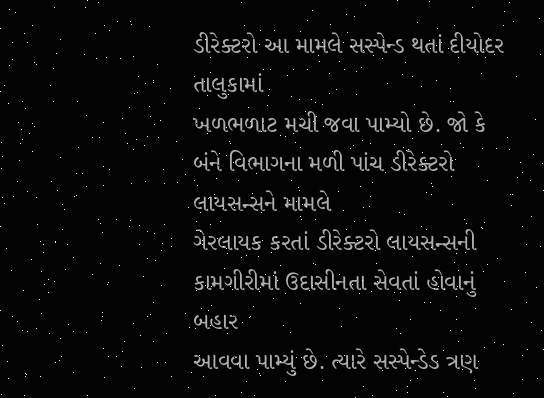ડીરેક્ટરો આ મામલે સસ્પેન્ડ થતાં દીયોદર તાલુકામાં
ખળભળાટ મચી જવા પામ્યો છે. જો કે બંને વિભાગના મળી પાંચ ડીરેક્ટરો લાયસન્સને મામલે
ગેરલાયક કરતાં ડીરેક્ટરો લાયસન્સની કામગીરીમાં ઉદાસીનતા સેવતાં હોવાનું બહાર
આવવા પામ્યું છે. ત્યારે સસ્પેન્ડેડ ત્રણ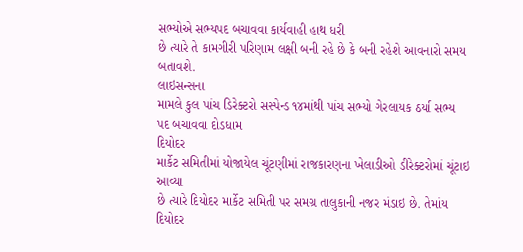સભ્યોએ સભ્યપદ બચાવવા કાર્યવાહી હાથ ધરી
છે ત્યારે તે કામગીરી પરિણામ લક્ષી બની રહે છે કે બની રહેશે આવનારો સમય બતાવશે.
લાઇસન્સના
મામલે કુલ પાંચ ડિરેક્ટરો સસ્પેન્ડ ૧૪માંથી પાંચ સભ્યો ગેરલાયક ઠર્યા સભ્ય
પદ બચાવવા દોડધામ
દિયોદર
માર્કેટ સમિતીમાં યોજાયેલ ચૂંટણીમાં રાજકારણના ખેલાડીઓ ડીરેક્ટરોમાં ચૂંટાઇ આવ્યા
છે ત્યારે દિયોદર માર્કેટ સમિતી પર સમગ્ર તાલુકાની નજર મંડાઇ છે. તેમાંય
દિયોદર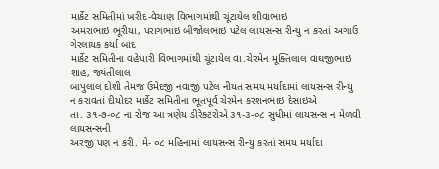માર્કેટ સમિતીમાં ખરીદ-વેચાણ વિભાગમાંથી ચૂંટાયેલ શીવાભાઇ
અમરાભાઇ ભૂરીયા, પરાગભાઇ બીજોલભાઇ પટેલ લાયસન્સ રીન્યુ ન કરતાં અગાઉ ગેરલાયક કર્યા બાદ
માર્કેટ સમિતીના વહેપારી વિભાગમાંથી ચૂંટાયેલ વા.ચેરમેન મૂક્તિલાલ વાઘજીભાઇ શાહ, જ્યંતીલાલ
બાપુલાલ દોશી તેમજ ઉમેદજી નવાજી પટેલ નીયત સમય મર્યાદામાં લાયસન્સ રીન્યુ
ન કરાવતાં દીયોદર માર્કેટ સમિતીના ભૂતપૂર્વ ચેરમેન કરશનભાઇ દેસાઇએ
તા. ૩૧-૭-૦૮ ના રોજ આ ત્રણેય ડીરેક્ટરોએ ૩૧-૩-૦૮ સુધીમાં લાયસન્સ ન મેળવી લાયસન્સની
અરજી પણ ન કરી. મે- ૦૮ મહિનામાં લાયસન્સ રીન્યુ કરતાં સમય મર્યાદા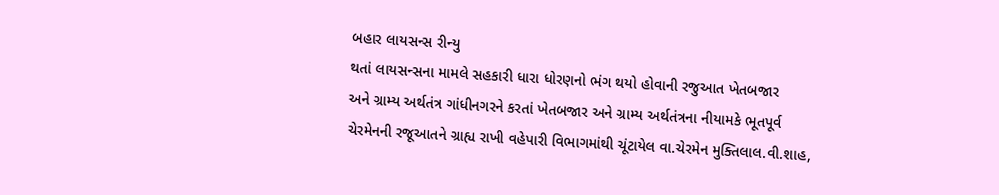બહાર લાયસન્સ રીન્યુ
થતાં લાયસન્સના મામલે સહકારી ધારા ધોરણનો ભંગ થયો હોવાની રજુઆત ખેતબજાર
અને ગ્રામ્ય અર્થતંત્ર ગાંધીનગરને કરતાં ખેતબજાર અને ગ્રામ્ય અર્થતંત્રના નીયામકે ભૂતપૂર્વ
ચેરમેનની રજૂઆતને ગ્રાહ્ય રાખી વહેપારી વિભાગમાંથી ચૂંટાયેલ વા.ચેરમેન મુક્તિલાલ.વી.શાહ,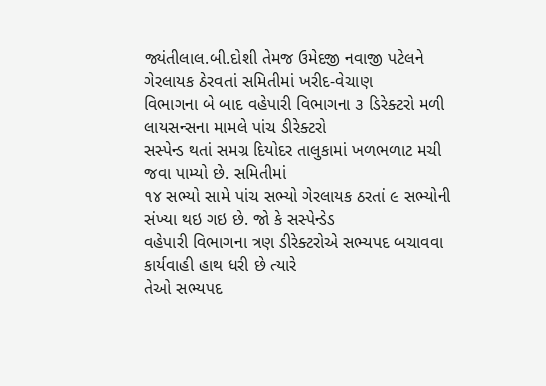જ્યંતીલાલ.બી.દોશી તેમજ ઉમેદજી નવાજી પટેલને ગેરલાયક ઠેરવતાં સમિતીમાં ખરીદ-વેચાણ
વિભાગના બે બાદ વહેપારી વિભાગના ૩ ડિરેક્ટરો મળી લાયસન્સના મામલે પાંચ ડીરેક્ટરો
સસ્પેન્ડ થતાં સમગ્ર દિયોદર તાલુકામાં ખળભળાટ મચી જવા પામ્યો છે. સમિતીમાં
૧૪ સભ્યો સામે પાંચ સભ્યો ગેરલાયક ઠરતાં ૯ સભ્યોની સંખ્યા થઇ ગઇ છે. જો કે સસ્પેન્ડેડ
વહેપારી વિભાગના ત્રણ ડીરેક્ટરોએ સભ્યપદ બચાવવા કાર્યવાહી હાથ ધરી છે ત્યારે
તેઓ સભ્યપદ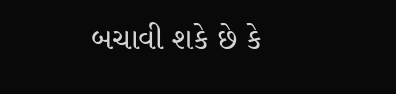બચાવી શકે છે કે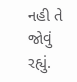નહી તે જોવું રહ્યું.